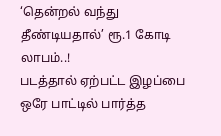‘தென்றல் வந்து தீண்டியதால்’ ரூ.1 கோடி லாபம்..!
படத்தால் ஏற்பட்ட இழப்பை ஒரே பாட்டில் பார்த்த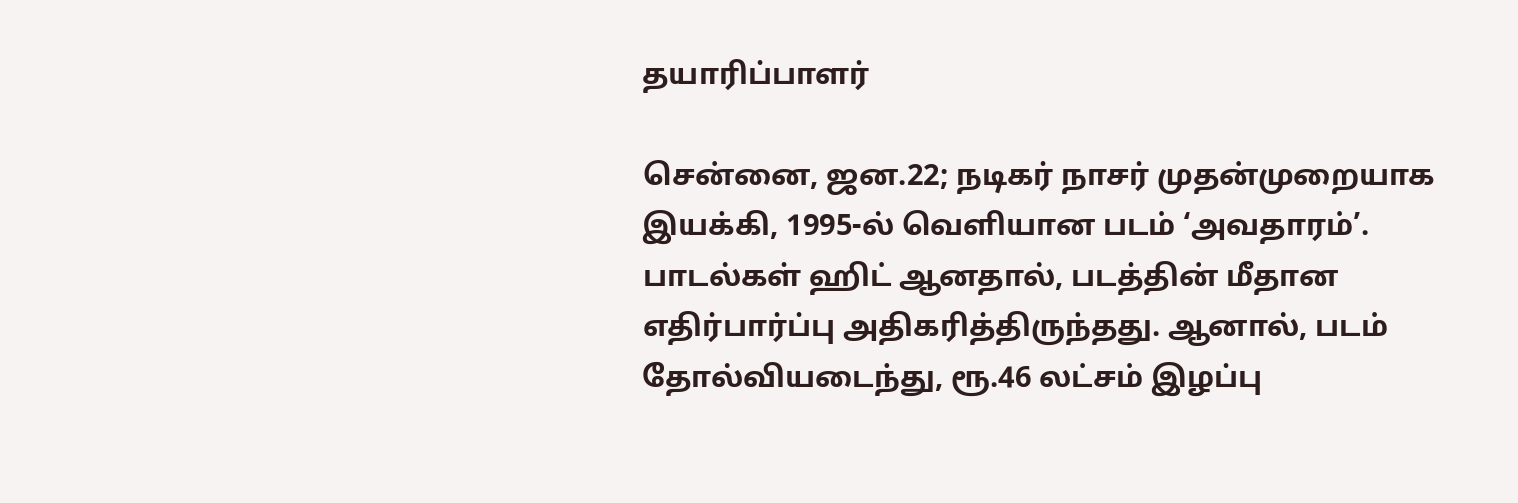தயாரிப்பாளர்

சென்னை, ஜன.22; நடிகர் நாசர் முதன்முறையாக இயக்கி, 1995-ல் வெளியான படம் ‘அவதாரம்’. பாடல்கள் ஹிட் ஆனதால், படத்தின் மீதான எதிர்பார்ப்பு அதிகரித்திருந்தது. ஆனால், படம் தோல்வியடைந்து, ரூ.46 லட்சம் இழப்பு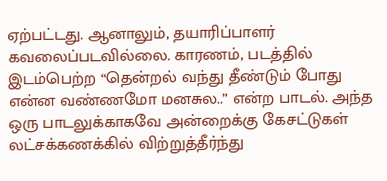ஏற்பட்டது. ஆனாலும், தயாரிப்பாளர் கவலைப்படவில்லை. காரணம், படத்தில் இடம்பெற்ற “தென்றல் வந்து தீண்டும் போது என்ன வண்ணமோ மனசுல..” என்ற பாடல். அந்த ஒரு பாடலுக்காகவே அன்றைக்கு கேசட்டுகள் லட்சக்கணக்கில் விற்றுத்தீர்ந்து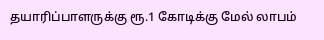தயாரிப்பாளருக்கு ரூ.1 கோடிக்கு மேல் லாபம்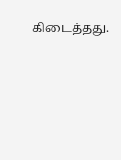கிடைத்தது.